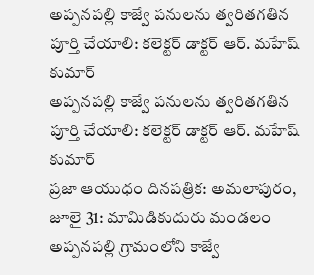అప్పనపల్లి కాజ్వే పనులను త్వరితగతిన పూర్తి చేయాలి: కలెక్టర్ డాక్టర్ ఆర్. మహేష్ కుమార్
అప్పనపల్లి కాజ్వే పనులను త్వరితగతిన పూర్తి చేయాలి: కలెక్టర్ డాక్టర్ ఆర్. మహేష్ కుమార్
ప్రజా ఆయుధం దినపత్రిక: అమలాపురం, జూలై 31: మామిడికుదురు మండలం అప్పనపల్లి గ్రామంలోని కాజ్వే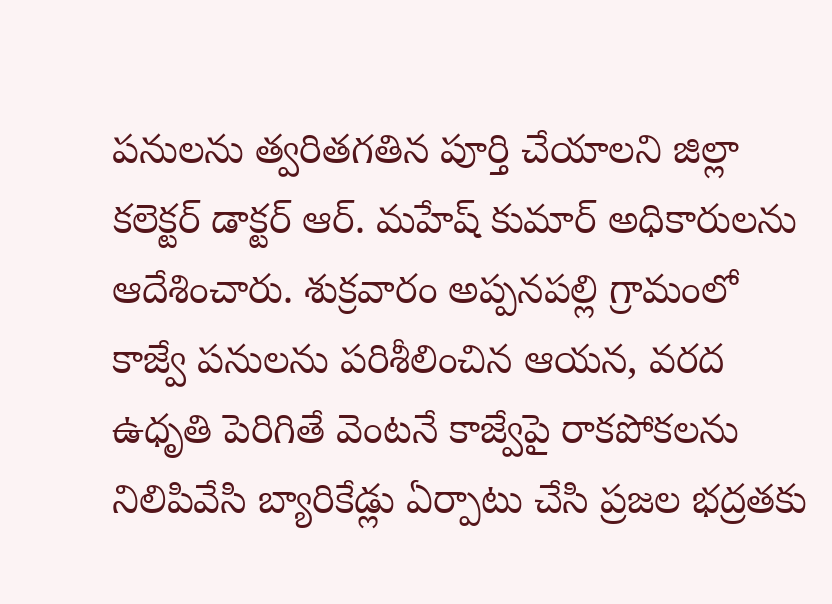పనులను త్వరితగతిన పూర్తి చేయాలని జిల్లా కలెక్టర్ డాక్టర్ ఆర్. మహేష్ కుమార్ అధికారులను ఆదేశించారు. శుక్రవారం అప్పనపల్లి గ్రామంలో కాజ్వే పనులను పరిశీలించిన ఆయన, వరద ఉధృతి పెరిగితే వెంటనే కాజ్వేపై రాకపోకలను నిలిపివేసి బ్యారికేడ్లు ఏర్పాటు చేసి ప్రజల భద్రతకు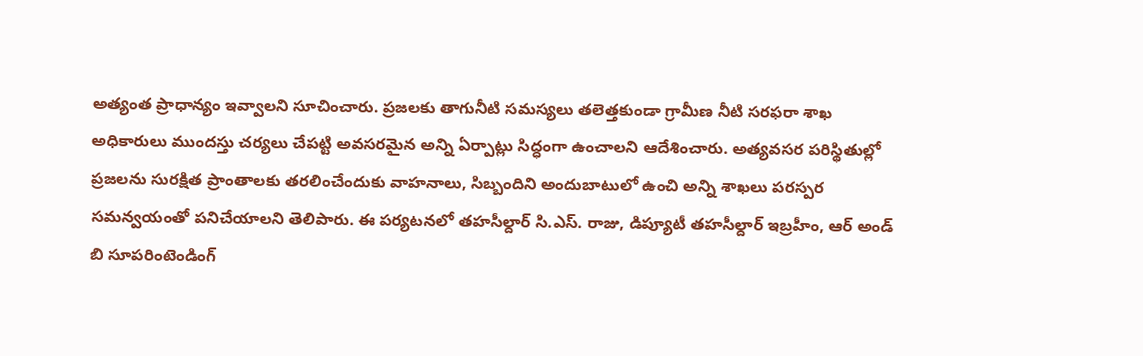అత్యంత ప్రాధాన్యం ఇవ్వాలని సూచించారు. ప్రజలకు తాగునీటి సమస్యలు తలెత్తకుండా గ్రామీణ నీటి సరఫరా శాఖ అధికారులు ముందస్తు చర్యలు చేపట్టి అవసరమైన అన్ని ఏర్పాట్లు సిద్ధంగా ఉంచాలని ఆదేశించారు. అత్యవసర పరిస్థితుల్లో ప్రజలను సురక్షిత ప్రాంతాలకు తరలించేందుకు వాహనాలు, సిబ్బందిని అందుబాటులో ఉంచి అన్ని శాఖలు పరస్పర సమన్వయంతో పనిచేయాలని తెలిపారు. ఈ పర్యటనలో తహసీల్దార్ సి.ఎస్. రాజు, డిప్యూటీ తహసీల్దార్ ఇబ్రహీం, ఆర్ అండ్ బి సూపరింటెండింగ్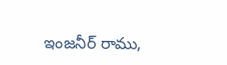ఇంజనీర్ రాము,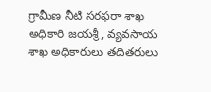గ్రామీణ నీటి సరఫరా శాఖ అధికారి జయశ్రీ, వ్యవసాయ శాఖ అధికారులు తదితరులు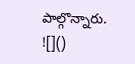పాల్గొన్నారు.
![]()